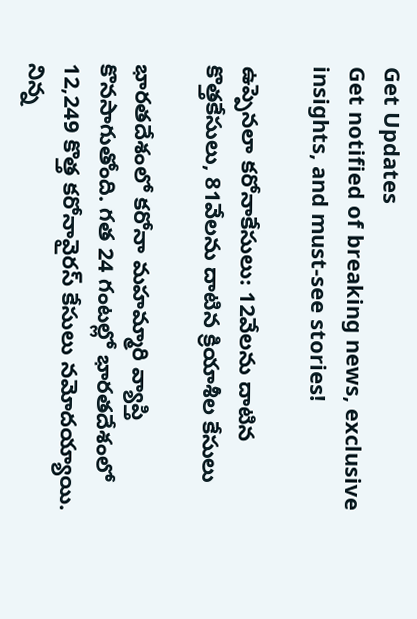Get Updates
Get notified of breaking news, exclusive insights, and must-see stories!

ఉప్పెనలా కరోనాకేసులు: 12వేలను దాటిన కొత్తకేసులు, 81వేలను దాటిన క్రియాశీల కేసులు

భారతదేశంలో కరోనా మహమ్మారి వ్యాప్తి కొనసాగుతోంది. గత 24 గంటల్లో భారతదేశంలో 12,249 కొత్త కరోనావైరస్ కేసులు నమోదయ్యాయి. నిన్న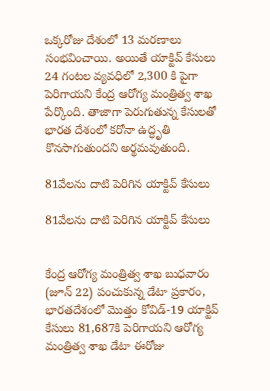ఒక్కరోజు దేశంలో 13 మరణాలు సంభవించాయి. అయితే యాక్టివ్ కేసులు 24 గంటల వ్యవధిలో 2,300 కి పైగా పెరిగాయని కేంద్ర ఆరోగ్య మంత్రిత్వ శాఖ పేర్కొంది. తాజాగా పెరుగుతున్న కేసులతో భారత దేశంలో కరోనా ఉద్ధృతి కొనసాగుతుందని అర్థమవుతుంది.

81వేలను దాటి పెరిగిన యాక్టివ్ కేసులు

81వేలను దాటి పెరిగిన యాక్టివ్ కేసులు


కేంద్ర ఆరోగ్య మంత్రిత్వ శాఖ బుధవారం (జూన్ 22) పంచుకున్న డేటా ప్రకారం, భారతదేశంలో మొత్తం కోవిడ్-19 యాక్టివ్ కేసులు 81,687కి పెరిగాయని ఆరోగ్య మంత్రిత్వ శాఖ డేటా ఈరోజు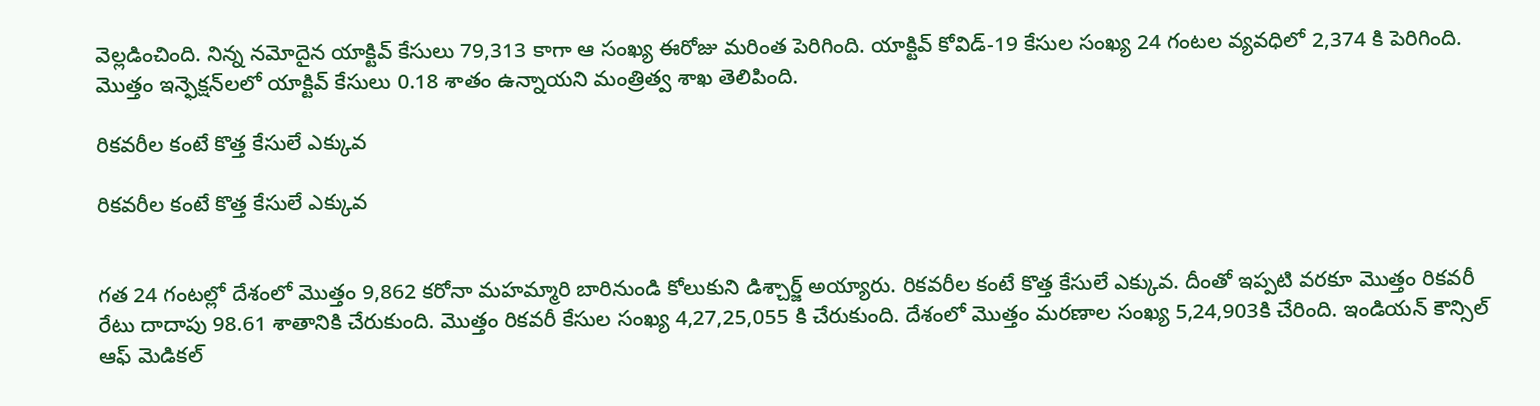వెల్లడించింది. నిన్న నమోదైన యాక్టివ్ కేసులు 79,313 కాగా ఆ సంఖ్య ఈరోజు మరింత పెరిగింది. యాక్టివ్ కోవిడ్-19 కేసుల సంఖ్య 24 గంటల వ్యవధిలో 2,374 కి పెరిగింది. మొత్తం ఇన్ఫెక్షన్‌లలో యాక్టివ్ కేసులు 0.18 శాతం ఉన్నాయని మంత్రిత్వ శాఖ తెలిపింది.

రికవరీల కంటే కొత్త కేసులే ఎక్కువ

రికవరీల కంటే కొత్త కేసులే ఎక్కువ


గత 24 గంటల్లో దేశంలో మొత్తం 9,862 కరోనా మహమ్మారి బారినుండి కోలుకుని డిశ్చార్జ్ అయ్యారు. రికవరీల కంటే కొత్త కేసులే ఎక్కువ. దీంతో ఇప్పటి వరకూ మొత్తం రికవరీ రేటు దాదాపు 98.61 శాతానికి చేరుకుంది. మొత్తం రికవరీ కేసుల సంఖ్య 4,27,25,055 కి చేరుకుంది. దేశంలో మొత్తం మరణాల సంఖ్య 5,24,903కి చేరింది. ఇండియన్ కౌన్సిల్ ఆఫ్ మెడికల్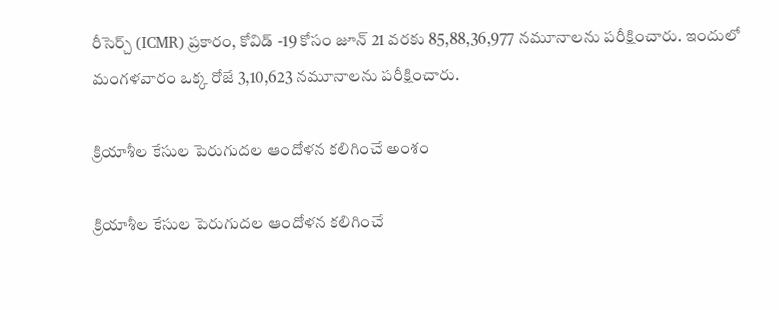రీసెర్చ్ (ICMR) ప్రకారం, కోవిడ్ -19 కోసం జూన్ 21 వరకు 85,88,36,977 నమూనాలను పరీక్షించారు. ఇందులో మంగళవారం ఒక్క రోజే 3,10,623 నమూనాలను పరీక్షించారు.

క్రియాశీల కేసుల పెరుగుదల ఆందోళన కలిగించే అంశం

క్రియాశీల కేసుల పెరుగుదల ఆందోళన కలిగించే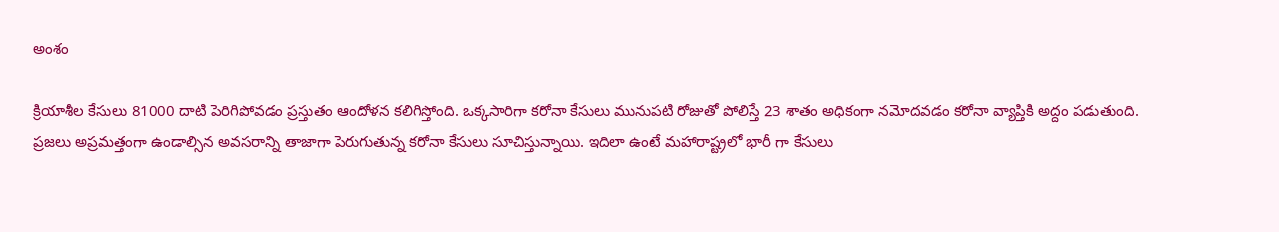అంశం

క్రియాశీల కేసులు 81000 దాటి పెరిగిపోవడం ప్రస్తుతం ఆందోళన కలిగిస్తోంది. ఒక్కసారిగా కరోనా కేసులు మునుపటి రోజుతో పోలిస్తే 23 శాతం అధికంగా నమోదవడం కరోనా వ్యాప్తికి అద్దం పడుతుంది. ప్రజలు అప్రమత్తంగా ఉండాల్సిన అవసరాన్ని తాజాగా పెరుగుతున్న కరోనా కేసులు సూచిస్తున్నాయి. ఇదిలా ఉంటే మహారాష్ట్రలో భారీ గా కేసులు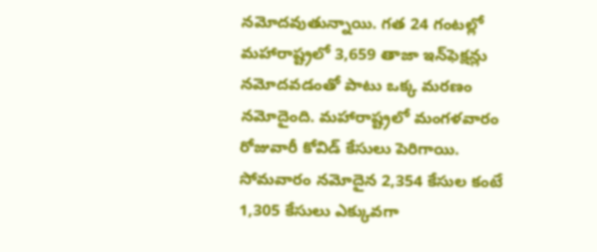నమోదవుతున్నాయి. గత 24 గంటల్లో మహారాష్ట్రలో 3,659 తాజా ఇన్‌ఫెక్షన్లు నమోదవడంతో పాటు ఒక్క మరణం నమోదైంది. మహారాష్ట్రలో మంగళవారం రోజువారీ కోవిడ్ కేసులు పెరిగాయి. సోమవారం నమోదైన 2,354 కేసుల కంటే 1,305 కేసులు ఎక్కువగా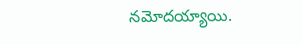నమోదయ్యాయి.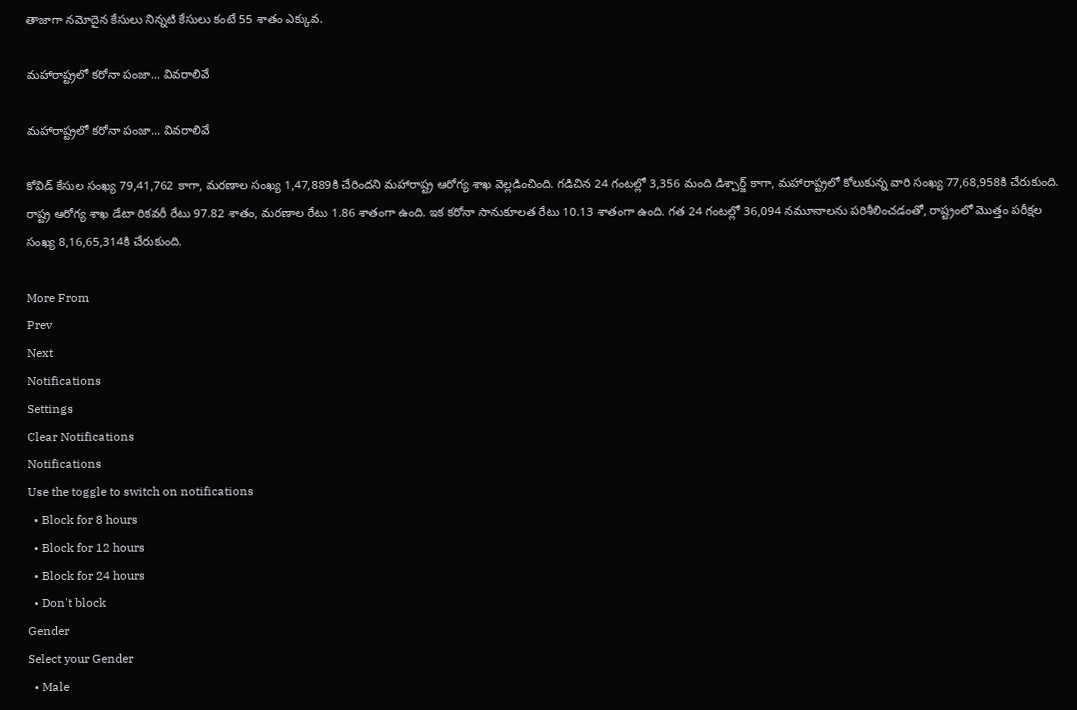తాజాగా నమోదైన కేసులు నిన్నటి కేసులు కంటే 55 శాతం ఎక్కువ.

మహారాష్ట్రలో కరోనా పంజా... వివరాలివే

మహారాష్ట్రలో కరోనా పంజా... వివరాలివే

కోవిడ్‌ కేసుల సంఖ్య 79,41,762 కాగా, మరణాల సంఖ్య 1,47,889కి చేరిందని మహారాష్ట్ర ఆరోగ్య శాఖ వెల్లడించింది. గడిచిన 24 గంటల్లో 3,356 మంది డిశ్చార్జ్‌ కాగా, మహారాష్ట్రలో కోలుకున్న వారి సంఖ్య 77,68,958కి చేరుకుంది. రాష్ట్ర ఆరోగ్య శాఖ డేటా రికవరీ రేటు 97.82 శాతం, మరణాల రేటు 1.86 శాతంగా ఉంది. ఇక కరోనా సానుకూలత రేటు 10.13 శాతంగా ఉంది. గత 24 గంటల్లో 36,094 నమూనాలను పరిశీలించడంతో, రాష్ట్రంలో మొత్తం పరీక్షల సంఖ్య 8,16,65,314కి చేరుకుంది.

More From
Prev
Next
Notifications
Settings
Clear Notifications
Notifications
Use the toggle to switch on notifications
  • Block for 8 hours
  • Block for 12 hours
  • Block for 24 hours
  • Don't block
Gender
Select your Gender
  • Male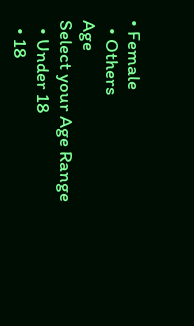• Female
  • Others
Age
Select your Age Range
  • Under 18
  • 18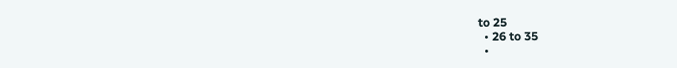to 25
  • 26 to 35
  •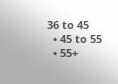36 to 45
  • 45 to 55
  • 55+